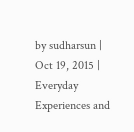by sudharsun | Oct 19, 2015 | Everyday Experiences and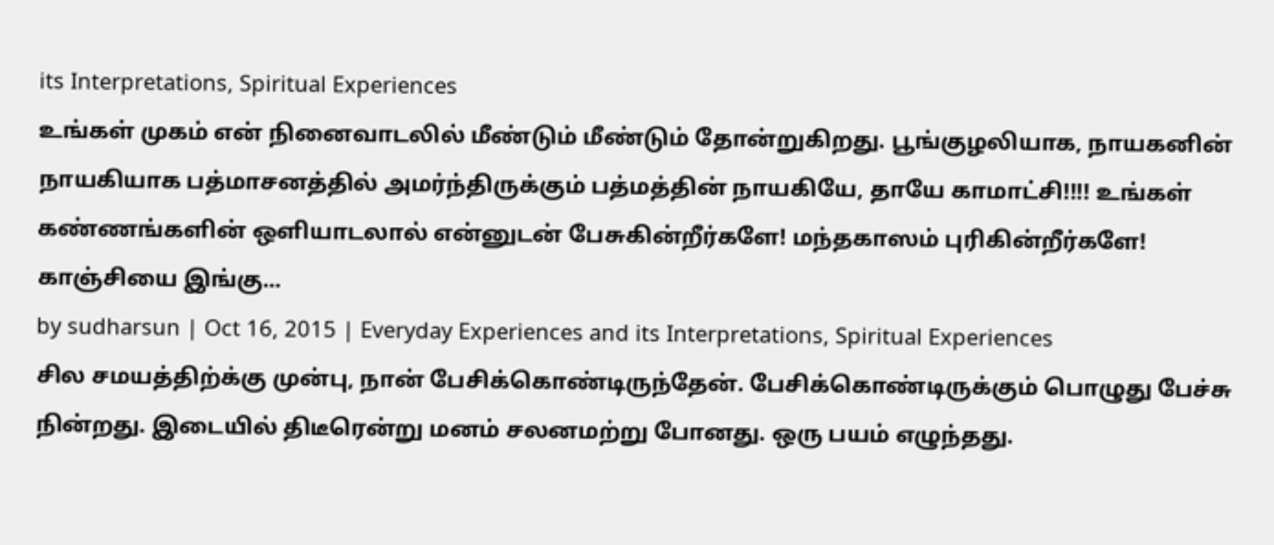its Interpretations, Spiritual Experiences
உங்கள் முகம் என் நினைவாடலில் மீண்டும் மீண்டும் தோன்றுகிறது. பூங்குழலியாக, நாயகனின் நாயகியாக பத்மாசனத்தில் அமர்ந்திருக்கும் பத்மத்தின் நாயகியே, தாயே காமாட்சி!!!! உங்கள் கண்ணங்களின் ஒளியாடலால் என்னுடன் பேசுகின்றீர்களே! மந்தகாஸம் புரிகின்றீர்களே! காஞ்சியை இங்கு...
by sudharsun | Oct 16, 2015 | Everyday Experiences and its Interpretations, Spiritual Experiences
சில சமயத்திற்க்கு முன்பு, நான் பேசிக்கொண்டிருந்தேன். பேசிக்கொண்டிருக்கும் பொழுது பேச்சு நின்றது. இடையில் திடீரென்று மனம் சலனமற்று போனது. ஒரு பயம் எழுந்தது.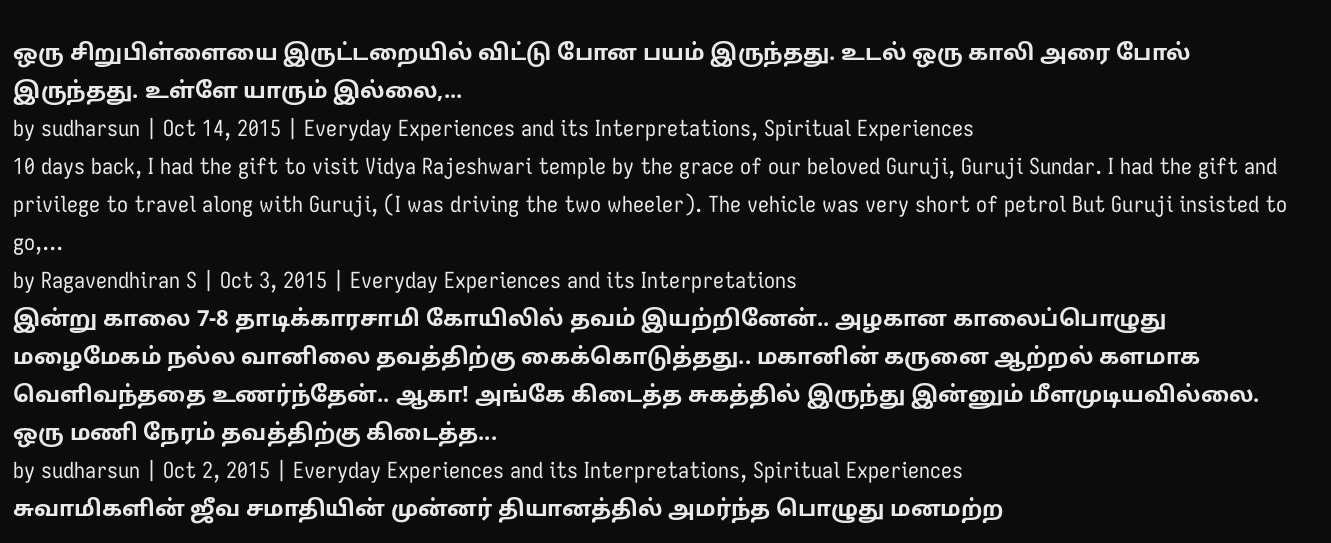ஒரு சிறுபிள்ளையை இருட்டறையில் விட்டு போன பயம் இருந்தது. உடல் ஒரு காலி அரை போல் இருந்தது. உள்ளே யாரும் இல்லை,...
by sudharsun | Oct 14, 2015 | Everyday Experiences and its Interpretations, Spiritual Experiences
10 days back, I had the gift to visit Vidya Rajeshwari temple by the grace of our beloved Guruji, Guruji Sundar. I had the gift and privilege to travel along with Guruji, (I was driving the two wheeler). The vehicle was very short of petrol But Guruji insisted to go,...
by Ragavendhiran S | Oct 3, 2015 | Everyday Experiences and its Interpretations
இன்று காலை 7-8 தாடிக்காரசாமி கோயிலில் தவம் இயற்றினேன்.. அழகான காலைப்பொழுது மழைமேகம் நல்ல வானிலை தவத்திற்கு கைக்கொடுத்தது.. மகானின் கருனை ஆற்றல் களமாக வெளிவந்ததை உணர்ந்தேன்.. ஆகா! அங்கே கிடைத்த சுகத்தில் இருந்து இன்னும் மீளமுடியவில்லை. ஒரு மணி நேரம் தவத்திற்கு கிடைத்த...
by sudharsun | Oct 2, 2015 | Everyday Experiences and its Interpretations, Spiritual Experiences
சுவாமிகளின் ஜீவ சமாதியின் முன்னர் தியானத்தில் அமர்ந்த பொழுது மனமற்ற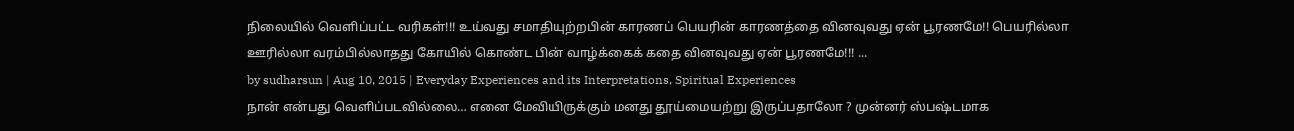நிலையில் வெளிப்பட்ட வரிகள்!!! உய்வது சமாதியுற்றபின் காரணப் பெயரின் காரணத்தை வினவுவது ஏன் பூரணமே!! பெயரில்லா ஊரில்லா வரம்பில்லாதது கோயில் கொண்ட பின் வாழ்க்கைக் கதை வினவுவது ஏன் பூரணமே!!! ...
by sudharsun | Aug 10, 2015 | Everyday Experiences and its Interpretations, Spiritual Experiences
நான் என்பது வெளிப்படவில்லை… எனை மேவியிருக்கும் மனது தூய்மையற்று இருப்பதாலோ ? முன்னர் ஸ்பஷ்டமாக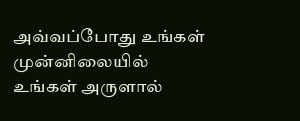அவ்வப்போது உங்கள் முன்னிலையில் உங்கள் அருளால்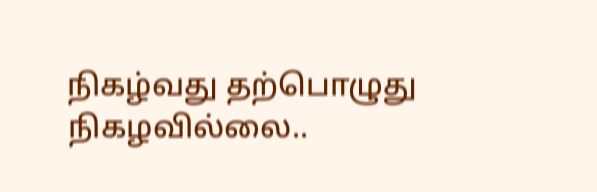நிகழ்வது தற்பொழுது நிகழவில்லை..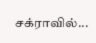சக்ராவில்...